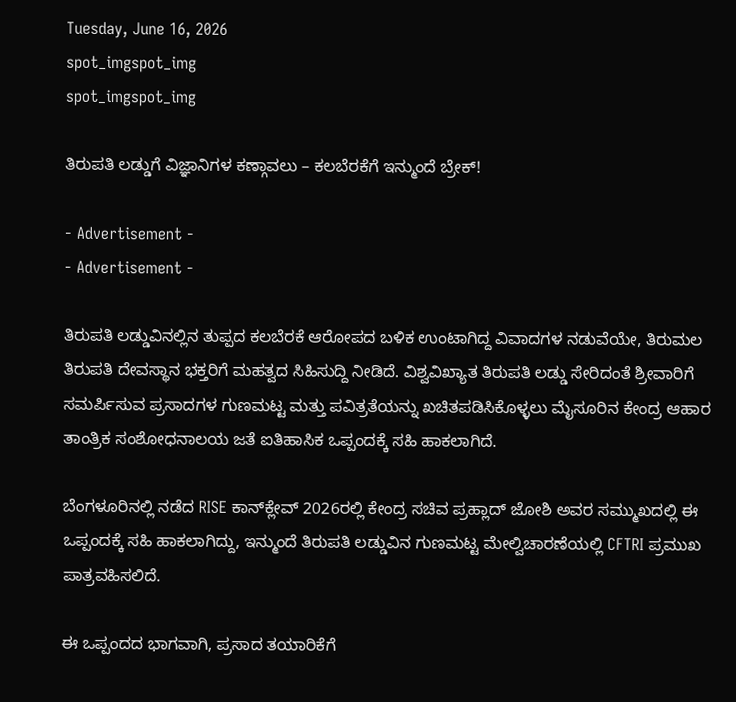Tuesday, June 16, 2026
spot_imgspot_img
spot_imgspot_img

ತಿರುಪತಿ ಲಡ್ಡುಗೆ ವಿಜ್ಞಾನಿಗಳ ಕಣ್ಗಾವಲು – ಕಲಬೆರಕೆಗೆ ಇನ್ಮುಂದೆ ಬ್ರೇಕ್!

- Advertisement -
- Advertisement -

ತಿರುಪತಿ ಲಡ್ಡುವಿನಲ್ಲಿನ ತುಪ್ಪದ ಕಲಬೆರಕೆ ಆರೋಪದ ಬಳಿಕ ಉಂಟಾಗಿದ್ದ ವಿವಾದಗಳ ನಡುವೆಯೇ, ತಿರುಮಲ ತಿರುಪತಿ ದೇವಸ್ಥಾನ ಭಕ್ತರಿಗೆ ಮಹತ್ವದ ಸಿಹಿಸುದ್ದಿ ನೀಡಿದೆ. ವಿಶ್ವವಿಖ್ಯಾತ ತಿರುಪತಿ ಲಡ್ಡು ಸೇರಿದಂತೆ ಶ್ರೀವಾರಿಗೆ ಸಮರ್ಪಿಸುವ ಪ್ರಸಾದಗಳ ಗುಣಮಟ್ಟ ಮತ್ತು ಪವಿತ್ರತೆಯನ್ನು ಖಚಿತಪಡಿಸಿಕೊಳ್ಳಲು ಮೈಸೂರಿನ ಕೇಂದ್ರ ಆಹಾರ ತಾಂತ್ರಿಕ ಸಂಶೋಧನಾಲಯ ಜತೆ ಐತಿಹಾಸಿಕ ಒಪ್ಪಂದಕ್ಕೆ ಸಹಿ ಹಾಕಲಾಗಿದೆ.

ಬೆಂಗಳೂರಿನಲ್ಲಿ ನಡೆದ RISE ಕಾನ್‌ಕ್ಲೇವ್ 2026ರಲ್ಲಿ ಕೇಂದ್ರ ಸಚಿವ ಪ್ರಹ್ಲಾದ್ ಜೋಶಿ ಅವರ ಸಮ್ಮುಖದಲ್ಲಿ ಈ ಒಪ್ಪಂದಕ್ಕೆ ಸಹಿ ಹಾಕಲಾಗಿದ್ದು, ಇನ್ಮುಂದೆ ತಿರುಪತಿ ಲಡ್ಡುವಿನ ಗುಣಮಟ್ಟ ಮೇಲ್ವಿಚಾರಣೆಯಲ್ಲಿ CFTRI ಪ್ರಮುಖ ಪಾತ್ರವಹಿಸಲಿದೆ.

ಈ ಒಪ್ಪಂದದ ಭಾಗವಾಗಿ, ಪ್ರಸಾದ ತಯಾರಿಕೆಗೆ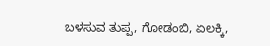ಬಳಸುವ ತುಪ್ಪ, ಗೋಡಂಬಿ, ಏಲಕ್ಕಿ,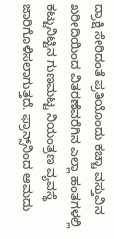ದ್ರಾಕ್ಷಿ ಸೇರಿದಂತೆ ಪ್ರತಿಯೊಂದು ಕಚ್ಚಾ ವಸ್ತುವಿನ ಖರೀದಿಯಿಂದ ವಿತರಣೆವರೆಗಿನ ಎಲ್ಲಾ ಹಂತಗಳಲ್ಲಿ ಕಟ್ಟುನಿಟ್ಟಿನ ಗುಣಮಟ್ಟ ನಿಯಂತ್ರಣ ವ್ಯವಸ್ಥೆ ಜಾರಿಗೊಳಿಸಲಾಗುತ್ತದೆ. ಫ್ರಾನ್ಸ್‌ನಿಂದ ಆಮದು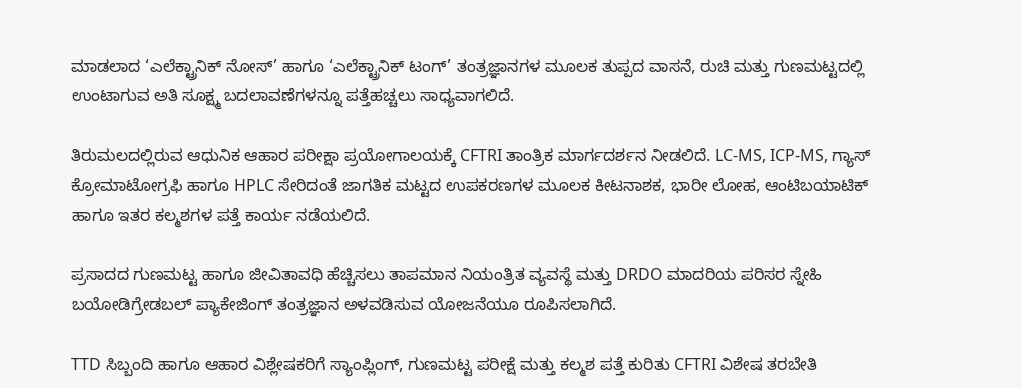ಮಾಡಲಾದ ‘ಎಲೆಕ್ಟ್ರಾನಿಕ್ ನೋಸ್’ ಹಾಗೂ ‘ಎಲೆಕ್ಟ್ರಾನಿಕ್ ಟಂಗ್’ ತಂತ್ರಜ್ಞಾನಗಳ ಮೂಲಕ ತುಪ್ಪದ ವಾಸನೆ, ರುಚಿ ಮತ್ತು ಗುಣಮಟ್ಟದಲ್ಲಿ ಉಂಟಾಗುವ ಅತಿ ಸೂಕ್ಷ್ಮ ಬದಲಾವಣೆಗಳನ್ನೂ ಪತ್ತೆಹಚ್ಚಲು ಸಾಧ್ಯವಾಗಲಿದೆ.

ತಿರುಮಲದಲ್ಲಿರುವ ಆಧುನಿಕ ಆಹಾರ ಪರೀಕ್ಷಾ ಪ್ರಯೋಗಾಲಯಕ್ಕೆ CFTRI ತಾಂತ್ರಿಕ ಮಾರ್ಗದರ್ಶನ ನೀಡಲಿದೆ. LC-MS, ICP-MS, ಗ್ಯಾಸ್ ಕ್ರೋಮಾಟೋಗ್ರಫಿ ಹಾಗೂ HPLC ಸೇರಿದಂತೆ ಜಾಗತಿಕ ಮಟ್ಟದ ಉಪಕರಣಗಳ ಮೂಲಕ ಕೀಟನಾಶಕ, ಭಾರೀ ಲೋಹ, ಆಂಟಿಬಯಾಟಿಕ್ ಹಾಗೂ ಇತರ ಕಲ್ಮಶಗಳ ಪತ್ತೆ ಕಾರ್ಯ ನಡೆಯಲಿದೆ.

ಪ್ರಸಾದದ ಗುಣಮಟ್ಟ ಹಾಗೂ ಜೀವಿತಾವಧಿ ಹೆಚ್ಚಿಸಲು ತಾಪಮಾನ ನಿಯಂತ್ರಿತ ವ್ಯವಸ್ಥೆ ಮತ್ತು DRDO ಮಾದರಿಯ ಪರಿಸರ ಸ್ನೇಹಿ ಬಯೋಡಿಗ್ರೇಡಬಲ್ ಪ್ಯಾಕೇಜಿಂಗ್ ತಂತ್ರಜ್ಞಾನ ಅಳವಡಿಸುವ ಯೋಜನೆಯೂ ರೂಪಿಸಲಾಗಿದೆ.

TTD ಸಿಬ್ಬಂದಿ ಹಾಗೂ ಆಹಾರ ವಿಶ್ಲೇಷಕರಿಗೆ ಸ್ಯಾಂಪ್ಲಿಂಗ್, ಗುಣಮಟ್ಟ ಪರೀಕ್ಷೆ ಮತ್ತು ಕಲ್ಮಶ ಪತ್ತೆ ಕುರಿತು CFTRI ವಿಶೇಷ ತರಬೇತಿ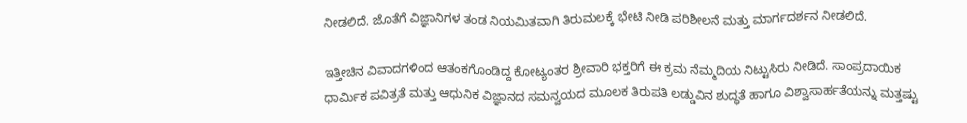ನೀಡಲಿದೆ. ಜೊತೆಗೆ ವಿಜ್ಞಾನಿಗಳ ತಂಡ ನಿಯಮಿತವಾಗಿ ತಿರುಮಲಕ್ಕೆ ಭೇಟಿ ನೀಡಿ ಪರಿಶೀಲನೆ ಮತ್ತು ಮಾರ್ಗದರ್ಶನ ನೀಡಲಿದೆ.

ಇತ್ತೀಚಿನ ವಿವಾದಗಳಿಂದ ಆತಂಕಗೊಂಡಿದ್ದ ಕೋಟ್ಯಂತರ ಶ್ರೀವಾರಿ ಭಕ್ತರಿಗೆ ಈ ಕ್ರಮ ನೆಮ್ಮದಿಯ ನಿಟ್ಟುಸಿರು ನೀಡಿದೆ. ಸಾಂಪ್ರದಾಯಿಕ ಧಾರ್ಮಿಕ ಪವಿತ್ರತೆ ಮತ್ತು ಆಧುನಿಕ ವಿಜ್ಞಾನದ ಸಮನ್ವಯದ ಮೂಲಕ ತಿರುಪತಿ ಲಡ್ಡುವಿನ ಶುದ್ಧತೆ ಹಾಗೂ ವಿಶ್ವಾಸಾರ್ಹತೆಯನ್ನು ಮತ್ತಷ್ಟು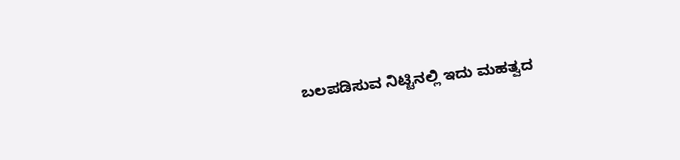ಬಲಪಡಿಸುವ ನಿಟ್ಟಿನಲ್ಲಿ ಇದು ಮಹತ್ವದ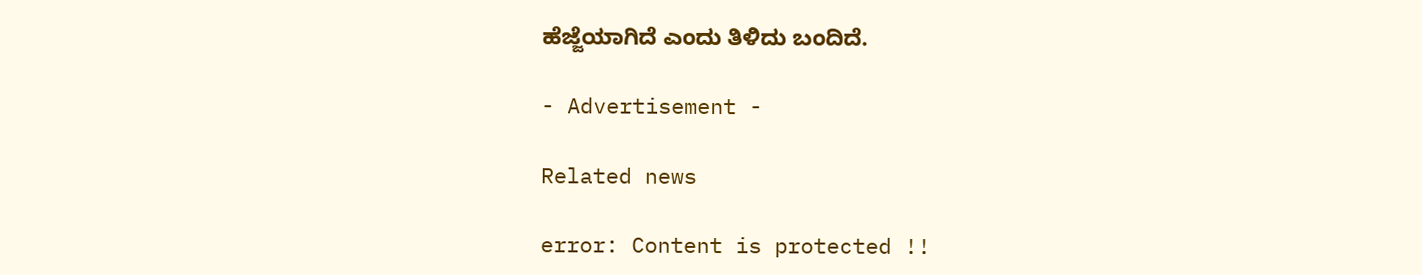ಹೆಜ್ಜೆಯಾಗಿದೆ ಎಂದು ತಿಳಿದು ಬಂದಿದೆ.

- Advertisement -

Related news

error: Content is protected !!